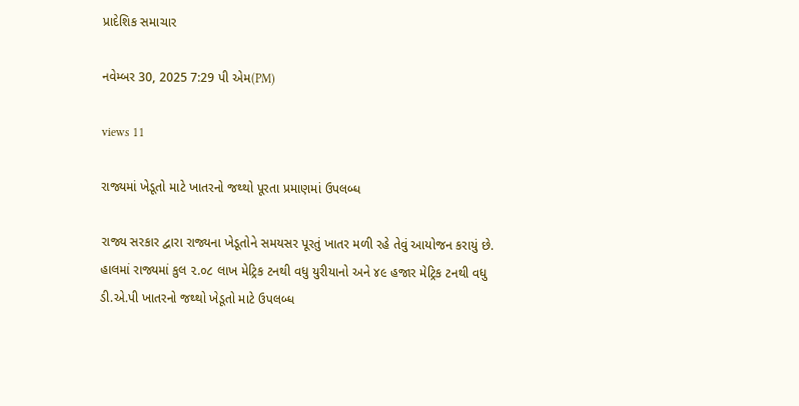પ્રાદેશિક સમાચાર

નવેમ્બર 30, 2025 7:29 પી એમ(PM)

views 11

રાજ્યમાં ખેડૂતો માટે ખાતરનો જથ્થો પૂરતા પ્રમાણમાં ઉપલબ્ધ

રાજ્ય સરકાર દ્વારા રાજ્યના ખેડૂતોને સમયસર પૂરતું ખાતર મળી રહે તેવું આયોજન કરાયું છે. હાલમાં રાજ્યમાં કુલ ૨.૦૮ લાખ મેટ્રિક ટનથી વધુ યુરીયાનો અને ૪૯ હજાર મેટ્રિક ટનથી વધુ ડી.એ.પી ખાતરનો જથ્થો ખેડૂતો માટે ઉપલબ્ધ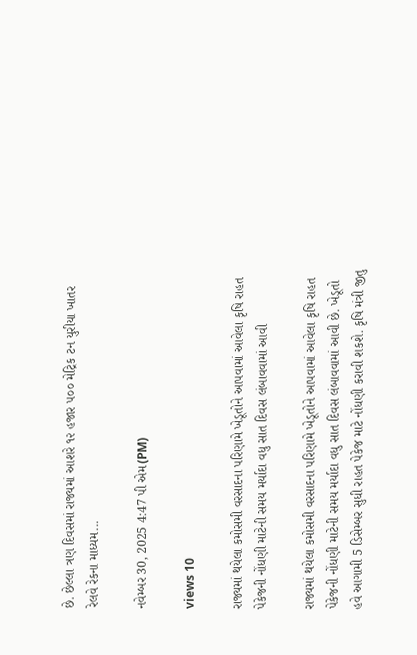છે. છેલ્લા ત્રણ દિવસમાં રાજ્યમાં આશરે ૧૨ હજાર ૫૦૦ મેટ્રિક ટન યુરીયા ખાતર રેલવે રેકના માધ્યમ...

નવેમ્બર 30, 2025 4:47 પી એમ(PM)

views 10

રાજ્યમાં થયેલા કમોસમી વરસાદના પરિણામે ખેડૂતોને આપવામાં આવેલા કૃષિ રાહત પેકેજની નોંધણી માટેની સમય મર્યાદા વધુ સાત દિવસ લંબાવવામાં આવી

રાજ્યમાં થયેલા કમોસમી વરસાદના પરિણામે ખેડૂતોને આપવામાં આવેલા કૃષિ રાહત પેકેજની નોંધણી માટેની સમય મર્યાદા વધુ સાત દિવસ લંબાવવામાં આવી છે. ખેડૂતો હવે આગામી 5 ડિસેમ્બર સુધી રાહત પેકેજ માટે નોંધણી કરાવી શકશે. કૃષિ મંત્રી જીતુ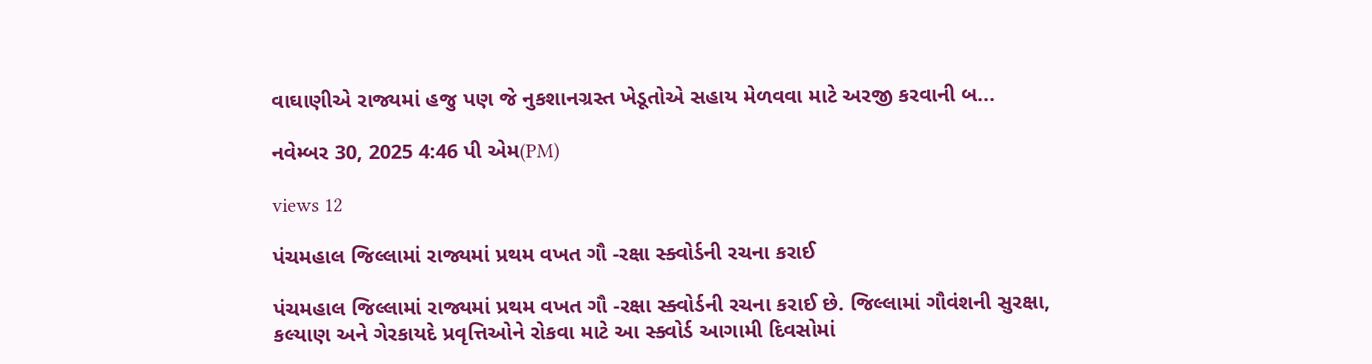વાઘાણીએ રાજ્યમાં હજુ પણ જે નુકશાનગ્રસ્ત ખેડૂતોએ સહાય મેળવવા માટે અરજી કરવાની બ...

નવેમ્બર 30, 2025 4:46 પી એમ(PM)

views 12

પંચમહાલ જિલ્લામાં રાજ્યમાં પ્રથમ વખત ગૌ -રક્ષા સ્ક્વોર્ડની રચના કરાઈ

પંચમહાલ જિલ્લામાં રાજ્યમાં પ્રથમ વખત ગૌ -રક્ષા સ્ક્વોર્ડની રચના કરાઈ છે. જિલ્લામાં ગૌવંશની સુરક્ષા, કલ્યાણ અને ગેરકાયદે પ્રવૃત્તિઓને રોકવા માટે આ સ્ક્વોર્ડ આગામી દિવસોમાં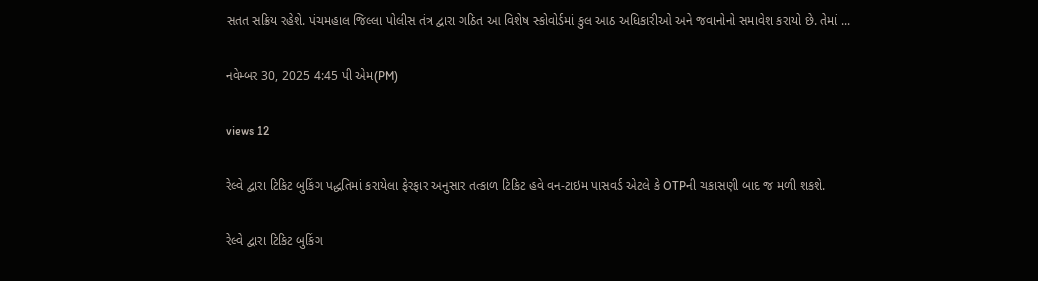સતત સક્રિય રહેશે. પંચમહાલ જિલ્લા પોલીસ તંત્ર દ્વારા ગઠિત આ વિશેષ સ્કોવોર્ડમાં કુલ આઠ અધિકારીઓ અને જવાનોનો સમાવેશ કરાયો છે. તેમાં ...

નવેમ્બર 30, 2025 4:45 પી એમ(PM)

views 12

રેલ્વે દ્વારા ટિકિટ બુકિંગ પદ્ધતિમાં કરાયેલા ફેરફાર અનુસાર તત્કાળ ટિકિટ હવે વન-ટાઇમ પાસવર્ડ એટલે કે OTPની ચકાસણી બાદ જ મળી શકશે.

રેલ્વે દ્વારા ટિકિટ બુકિંગ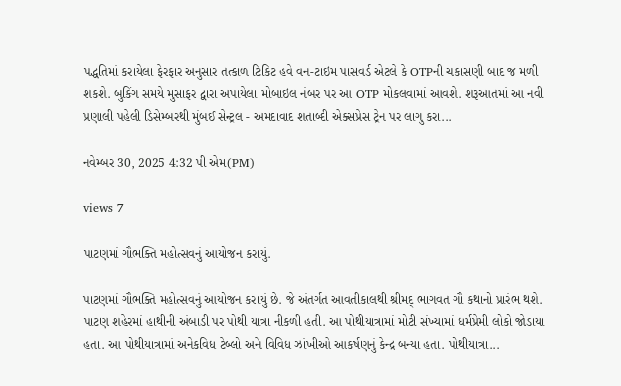પદ્ધતિમાં કરાયેલા ફેરફાર અનુસાર તત્કાળ ટિકિટ હવે વન-ટાઇમ પાસવર્ડ એટલે કે OTPની ચકાસણી બાદ જ મળી શકશે. બુકિંગ સમયે મુસાફર દ્વારા અપાયેલા મોબાઇલ નંબર પર આ OTP મોકલવામાં આવશે. શરૂઆતમાં આ નવી પ્રણાલી પહેલી ડિસેમ્બરથી મુંબઈ સેન્ટ્રલ - અમદાવાદ શતાબ્દી એક્સપ્રેસ ટ્રેન પર લાગુ કરા...

નવેમ્બર 30, 2025 4:32 પી એમ(PM)

views 7

પાટણમાં ગૌભક્તિ મહોત્સવનું આયોજન કરાયું.

પાટણમાં ગૌભક્તિ મહોત્સવનું આયોજન કરાયું છે. જે અંતર્ગત આવતીકાલથી શ્રીમદ્ ભાગવત ગૌ કથાનો પ્રારંભ થશે. પાટણ શહેરમાં હાથીની અંબાડી પર પોથી યાત્રા નીકળી હતી. આ પોથીયાત્રામાં મોટી સંખ્યામાં ધર્મપ્રેમી લોકો જોડાયા હતા. આ પોથીયાત્રામાં અનેકવિધ ટેબ્લો અને વિવિધ ઝાંખીઓ આકર્ષણનું કેન્દ્ર બન્યા હતા. પોથીયાત્રા...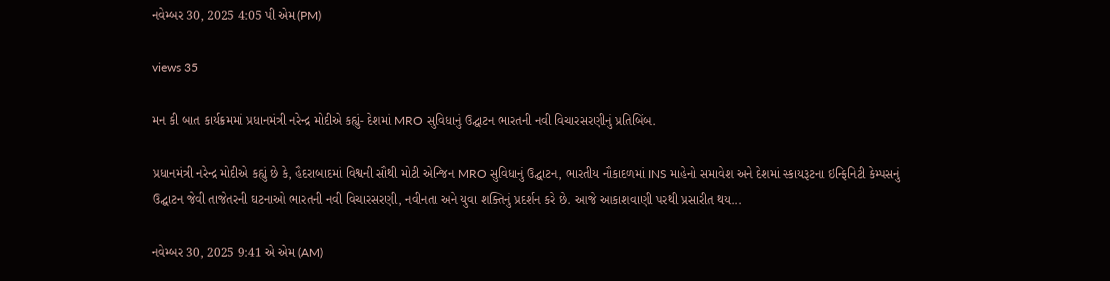નવેમ્બર 30, 2025 4:05 પી એમ(PM)

views 35

મન કી બાત કાર્યક્રમમાં પ્રધાનમંત્રી નરેન્દ્ર મોદીએ કહ્યું- દેશમાં MRO સુવિધાનું ઉદ્ઘાટન ભારતની નવી વિચારસરણીનું પ્રતિબિંબ.

પ્રધાનમંત્રી નરેન્દ્ર મોદીએ કહ્યું છે કે, હૈદરાબાદમાં વિશ્વની સૌથી મોટી એન્જિન MRO સુવિધાનું ઉદ્ઘાટન, ભારતીય નૌકાદળમાં INS માહેનો સમાવેશ અને દેશમાં સ્કાયરૂટના ઇન્ફિનિટી કેમ્પસનું ઉદ્ઘાટન જેવી તાજેતરની ઘટનાઓ ભારતની નવી વિચારસરણી, નવીનતા અને યુવા શક્તિનું પ્રદર્શન કરે છે. આજે આકાશવાણી પરથી પ્રસારીત થય...

નવેમ્બર 30, 2025 9:41 એ એમ (AM)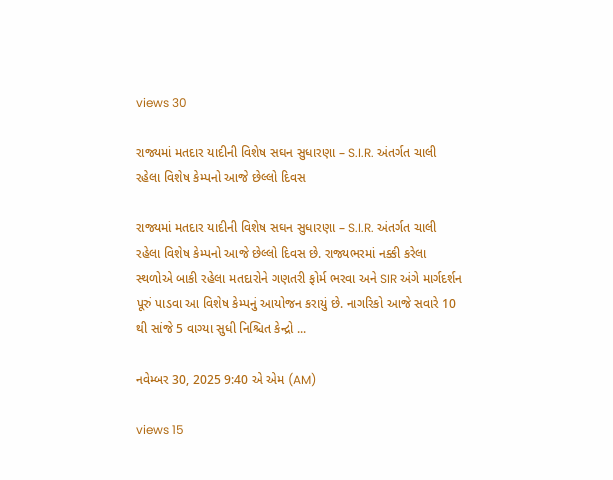views 30

રાજ્યમાં મતદાર યાદીની વિશેષ સઘન સુધારણા – S.I.R. અંતર્ગત ચાલી રહેલા વિશેષ કેમ્પનો આજે છેલ્લો દિવસ

રાજ્યમાં મતદાર યાદીની વિશેષ સઘન સુધારણા – S.I.R. અંતર્ગત ચાલી રહેલા વિશેષ કેમ્પનો આજે છેલ્લો દિવસ છે. રાજ્યભરમાં નક્કી કરેલા સ્થળોએ બાકી રહેલા મતદારોને ગણતરી ફોર્મ ભરવા અને SIR અંગે માર્ગદર્શન પૂરું પાડવા આ વિશેષ કેમ્પનું આયોજન કરાયું છે. નાગરિકો આજે સવારે 10 થી સાંજે 5 વાગ્યા સુધી નિશ્ચિત કેન્દ્રો ...

નવેમ્બર 30, 2025 9:40 એ એમ (AM)

views 15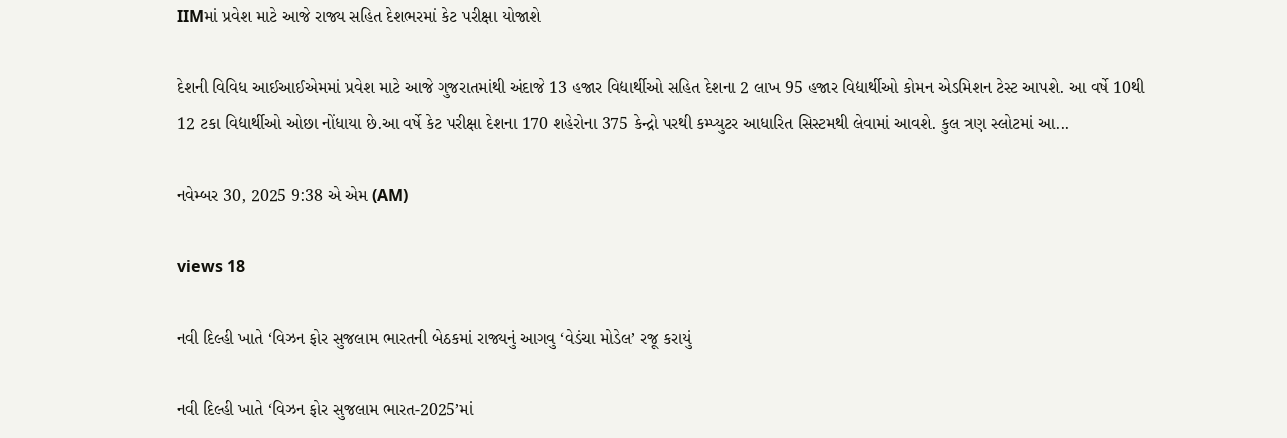IIMમાં પ્રવેશ માટે આજે રાજ્ય સહિત દેશભરમાં કેટ પરીક્ષા યોજાશે

દેશની વિવિધ આઈઆઈએમમાં પ્રવેશ માટે આજે ગુજરાતમાંથી અંદાજે 13 હજાર વિદ્યાર્થીઓ સહિત દેશના 2 લાખ 95 હજાર વિદ્યાર્થીઓ કોમન એડમિશન ટેસ્ટ આપશે. આ વર્ષે 10થી 12 ટકા વિદ્યાર્થીઓ ઓછા નોંધાયા છે.આ વર્ષે કેટ પરીક્ષા દેશના 170 શહેરોના 375 કેન્દ્રો પરથી કમ્પ્યુટર આધારિત સિસ્ટમથી લેવામાં આવશે. કુલ ત્રણ સ્લોટમાં આ...

નવેમ્બર 30, 2025 9:38 એ એમ (AM)

views 18

નવી દિલ્હી ખાતે ‘વિઝન ફોર સુજલામ ભારતની બેઠકમાં રાજ્યનું આગવુ ‘વેડંચા મોડેલ’ રજૂ કરાયું

નવી દિલ્હી ખાતે ‘વિઝન ફોર સુજલામ ભારત-2025’માં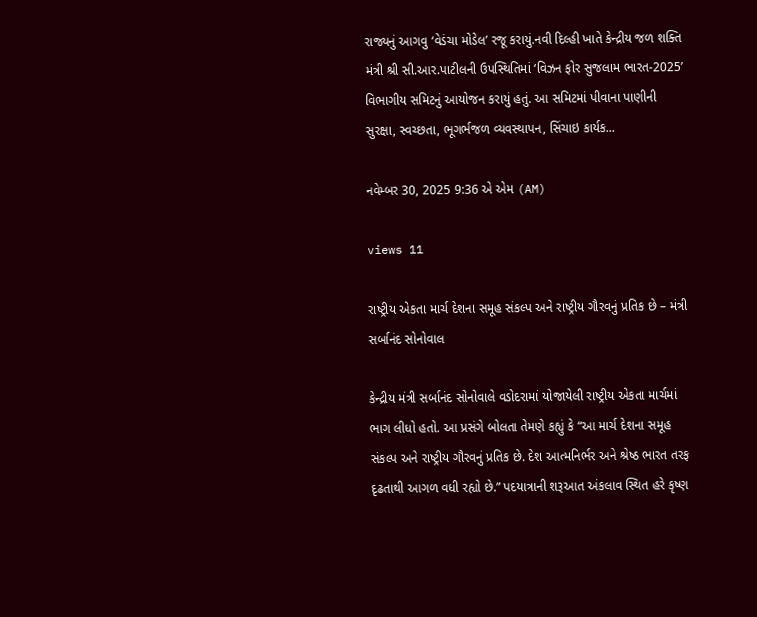રાજ્યનું આગવુ ‘વેડંચા મોડેલ’ રજૂ કરાયું.નવી દિલ્હી ખાતે કેન્દ્રીય જળ શક્તિ મંત્રી શ્રી સી.આર.પાટીલની ઉપસ્થિતિમાં ‘વિઝન ફોર સુજલામ ભારત-2025’ વિભાગીય સમિટનું આયોજન કરાયું હતું. આ સમિટમાં પીવાના પાણીની સુરક્ષા, સ્વચ્છતા, ભૂગર્ભજળ વ્યવસ્થાપન, સિંચાઇ કાર્યક...

નવેમ્બર 30, 2025 9:36 એ એમ (AM)

views 11

રાષ્ટ્રીય એકતા માર્ચ દેશના સમૂહ સંકલ્પ અને રાષ્ટ્રીય ગૌરવનું પ્રતિક છે – મંત્રી સર્બાનંદ સોનોવાલ

કેન્દ્રીય મંત્રી સર્બાનંદ સોનોવાલે વડોદરામાં યોજાયેલી રાષ્ટ્રીય એકતા માર્ચમાં ભાગ લીધો હતો. આ પ્રસંગે બોલતા તેમણે કહ્યું કે “આ માર્ચ દેશના સમૂહ સંકલ્પ અને રાષ્ટ્રીય ગૌરવનું પ્રતિક છે. દેશ આત્મનિર્ભર અને શ્રેષ્ઠ ભારત તરફ દૃઢતાથી આગળ વધી રહ્યો છે.” પદયાત્રાની શરૂઆત અંકલાવ સ્થિત હરે કૃષ્ણ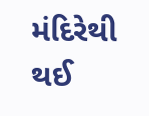મંદિરેથી થઈ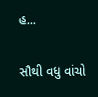હ...

સૌથી વધુ વાંચો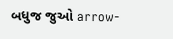બધુજ જુઓ arrow-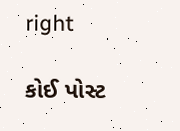right

કોઈ પોસ્ટ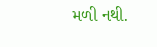મળી નથી.